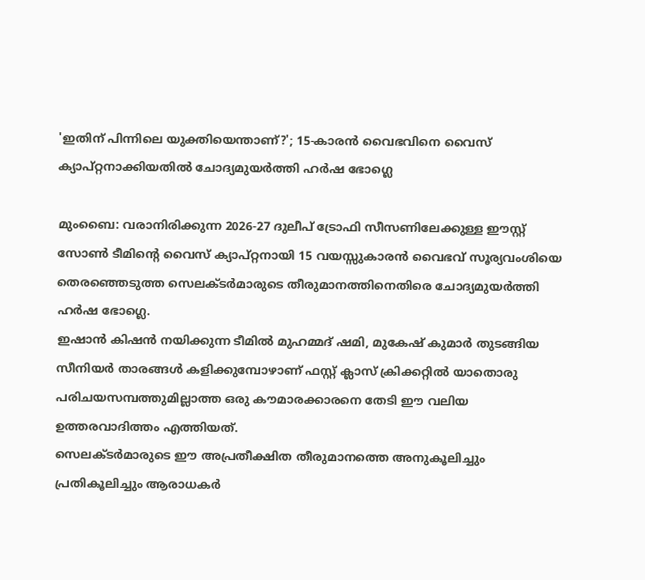'ഇതിന് പിന്നിലെ യുക്തിയെന്താണ്?'; 15-കാരൻ വൈഭവിനെ വൈസ് ക്യാപ്റ്റനാക്കിയതിൽ ചോദ്യമുയർത്തി ഹർഷ ഭോഗ്ലെ

മുംബൈ: വരാനിരിക്കുന്ന 2026-27 ദുലീപ് ട്രോഫി സീസണിലേക്കുള്ള ഈസ്റ്റ് സോൺ ടീമിന്റെ വൈസ് ക്യാപ്റ്റനായി 15 വയസ്സുകാരൻ വൈഭവ് സൂര്യവംശിയെ തെരഞ്ഞെടുത്ത സെലക്ടർമാരുടെ തീരുമാനത്തിനെതിരെ ചോദ്യമുയർത്തി ഹർഷ ഭോഗ്ലെ.
ഇഷാൻ കിഷൻ നയിക്കുന്ന ടീമിൽ മുഹമ്മദ് ഷമി, മുകേഷ് കുമാർ തുടങ്ങിയ സീനിയർ താരങ്ങൾ കളിക്കുമ്പോഴാണ് ഫസ്റ്റ് ക്ലാസ് ക്രിക്കറ്റിൽ യാതൊരു പരിചയസമ്പത്തുമില്ലാത്ത ഒരു കൗമാരക്കാരനെ തേടി ഈ വലിയ ഉത്തരവാദിത്തം എത്തിയത്.
സെലക്ടർമാരുടെ ഈ അപ്രതീക്ഷിത തീരുമാനത്തെ അനുകൂലിച്ചും പ്രതികൂലിച്ചും ആരാധകർ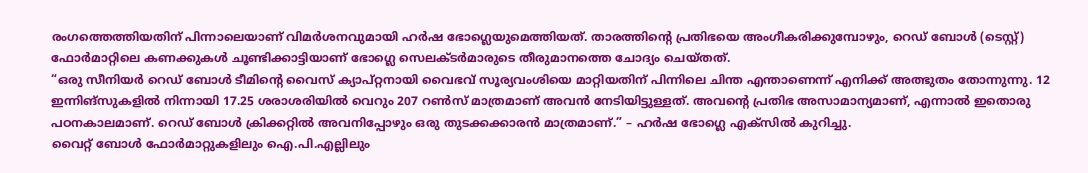രംഗത്തെത്തിയതിന് പിന്നാലെയാണ് വിമർശനവുമായി ഹർഷ ഭോഗ്ലെയുമെത്തിയത്. താരത്തിന്റെ പ്രതിഭയെ അംഗീകരിക്കുമ്പോഴും, റെഡ് ബോൾ (ടെസ്റ്റ്) ഫോർമാറ്റിലെ കണക്കുകൾ ചൂണ്ടിക്കാട്ടിയാണ് ഭോഗ്ലെ സെലക്ടർമാരുടെ തീരുമാനത്തെ ചോദ്യം ചെയ്തത്.
“ഒരു സീനിയർ റെഡ് ബോൾ ടീമിന്റെ വൈസ് ക്യാപ്റ്റനായി വൈഭവ് സൂര്യവംശിയെ മാറ്റിയതിന് പിന്നിലെ ചിന്ത എന്താണെന്ന് എനിക്ക് അത്ഭുതം തോന്നുന്നു. 12 ഇന്നിങ്സുകളിൽ നിന്നായി 17.25 ശരാശരിയിൽ വെറും 207 റൺസ് മാത്രമാണ് അവൻ നേടിയിട്ടുള്ളത്. അവന്റെ പ്രതിഭ അസാമാന്യമാണ്, എന്നാൽ ഇതൊരു പഠനകാലമാണ്. റെഡ് ബോൾ ക്രിക്കറ്റിൽ അവനിപ്പോഴും ഒരു തുടക്കക്കാരൻ മാത്രമാണ്.” – ഹർഷ ഭോഗ്ലെ എക്സിൽ കുറിച്ചു.
വൈറ്റ് ബോൾ ഫോർമാറ്റുകളിലും ഐ.പി.എല്ലിലും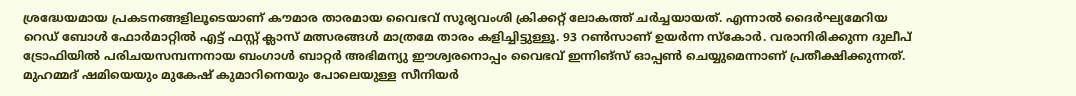ശ്രദ്ധേയമായ പ്രകടനങ്ങളിലൂടെയാണ് കൗമാര താരമായ വൈഭവ് സൂര്യവംശി ക്രിക്കറ്റ് ലോകത്ത് ചർച്ചയായത്. എന്നാൽ ദൈർഘ്യമേറിയ റെഡ് ബോൾ ഫോർമാറ്റിൽ എട്ട് ഫസ്റ്റ് ക്ലാസ് മത്സരങ്ങൾ മാത്രമേ താരം കളിച്ചിട്ടുള്ളൂ. 93 റൺസാണ് ഉയർന്ന സ്കോർ. വരാനിരിക്കുന്ന ദുലീപ് ട്രോഫിയിൽ പരിചയസമ്പന്നനായ ബംഗാൾ ബാറ്റർ അഭിമന്യു ഈശ്വരനൊപ്പം വൈഭവ് ഇന്നിങ്സ് ഓപ്പൺ ചെയ്യുമെന്നാണ് പ്രതീക്ഷിക്കുന്നത്.
മുഹമ്മദ് ഷമിയെയും മുകേഷ് കുമാറിനെയും പോലെയുള്ള സീനിയർ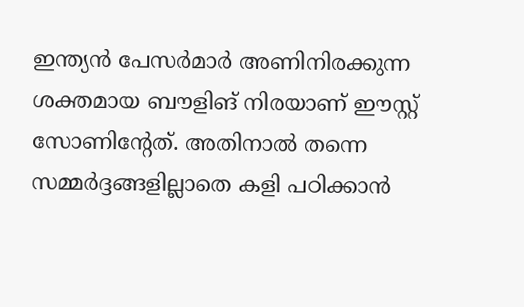ഇന്ത്യൻ പേസർമാർ അണിനിരക്കുന്ന ശക്തമായ ബൗളിങ് നിരയാണ് ഈസ്റ്റ് സോണിന്റേത്. അതിനാൽ തന്നെ സമ്മർദ്ദങ്ങളില്ലാതെ കളി പഠിക്കാൻ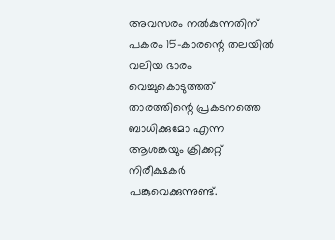അവസരം നൽകുന്നതിന് പകരം 15-കാരന്റെ തലയിൽ വലിയ ഭാരം വെച്ചുകൊടുത്തത് താരത്തിന്റെ പ്രകടനത്തെ ബാധിക്കുമോ എന്ന ആശങ്കയും ക്രിക്കറ്റ് നിരീക്ഷകർ പങ്കുവെക്കുന്നുണ്ട്.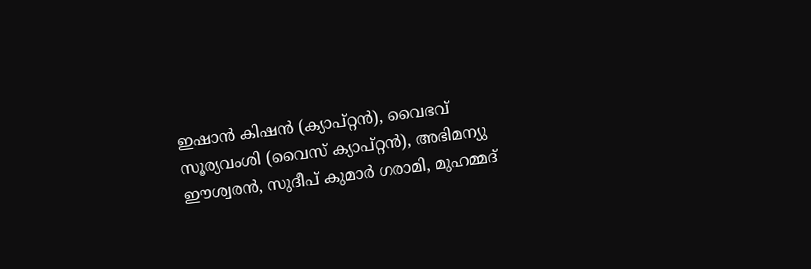ഇഷാൻ കിഷൻ (ക്യാപ്റ്റൻ), വൈഭവ് സൂര്യവംശി (വൈസ് ക്യാപ്റ്റൻ), അഭിമന്യു ഈശ്വരൻ, സുദീപ് കുമാർ ഗരാമി, മുഹമ്മദ്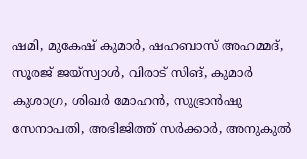ഷമി, മുകേഷ് കുമാർ, ഷഹബാസ് അഹമ്മദ്, സൂരജ് ജയ്സ്വാൾ, വിരാട് സിങ്, കുമാർ കുശാഗ്ര, ശിഖർ മോഹൻ, സുഭ്രാൻഷു സേനാപതി, അഭിജിത്ത് സർക്കാർ, അനുകുൽ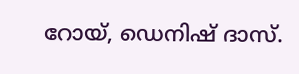റോയ്, ഡെനിഷ് ദാസ്.